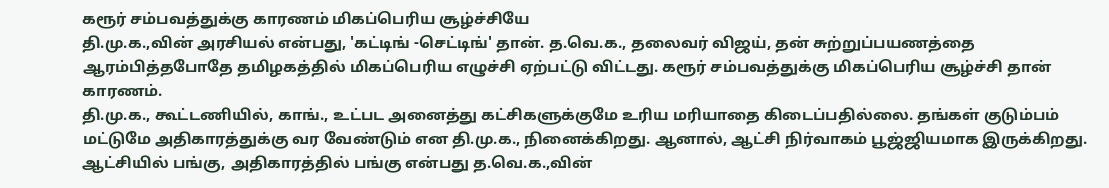கரூர் சம்பவத்துக்கு காரணம் மிகப்பெரிய சூழ்ச்சியே
தி.மு.க.,வின் அரசியல் என்பது, 'கட்டிங் -செட்டிங்' தான். த.வெ.க., தலைவர் விஜய், தன் சுற்றுப்பயணத்தை ஆரம்பித்தபோதே தமிழகத்தில் மிகப்பெரிய எழுச்சி ஏற்பட்டு விட்டது. கரூர் சம்பவத்துக்கு மிகப்பெரிய சூழ்ச்சி தான் காரணம்.
தி.மு.க., கூட்டணியில், காங்., உட்பட அனைத்து கட்சிகளுக்குமே உரிய மரியாதை கிடைப்பதில்லை. தங்கள் குடும்பம் மட்டுமே அதிகாரத்துக்கு வர வேண்டும் என தி.மு.க., நினைக்கிறது. ஆனால், ஆட்சி நிர்வாகம் பூஜ்ஜியமாக இருக்கிறது.
ஆட்சியில் பங்கு, அதிகாரத்தில் பங்கு என்பது த.வெ.க.,வின்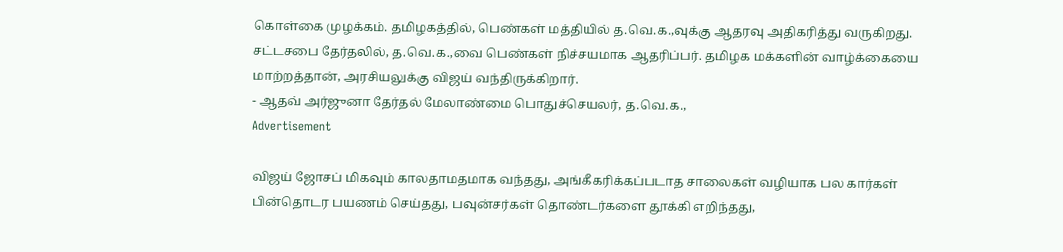கொள்கை முழக்கம். தமிழகத்தில், பெண்கள் மத்தியில் த.வெ.க.,வுக்கு ஆதரவு அதிகரித்து வருகிறது. சட்டசபை தேர்தலில், த.வெ.க.,வை பெண்கள் நிச்சயமாக ஆதரிப்பர். தமிழக மக்களின் வாழ்க்கையை மாற்றத்தான், அரசியலுக்கு விஜய் வந்திருக்கிறார்.
- ஆதவ் அர்ஜுனா தேர்தல் மேலாண்மை பொதுச்செயலர், த.வெ.க.,
Advertisement

விஜய் ஜோசப் மிகவும் காலதாமதமாக வந்தது, அங்கீகரிக்கப்படாத சாலைகள் வழியாக பல கார்கள் பின்தொடர பயணம் செய்தது, பவுன்சர்கள் தொண்டர்களை தூக்கி எறிந்தது,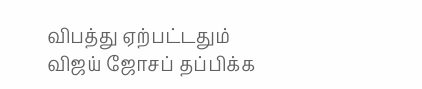விபத்து ஏற்பட்டதும் விஜய் ஜோசப் தப்பிக்க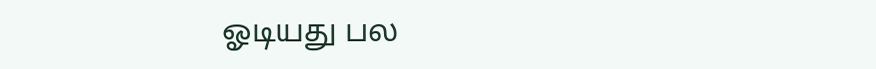ஓடியது பல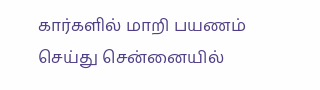கார்களில் மாறி பயணம் செய்து சென்னையில்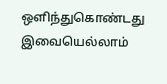ஒளிந்துகொண்டது இவையெல்லாம்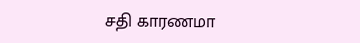சதி காரணமா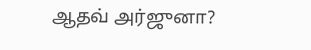ஆதவ் அர்ஜுனா?